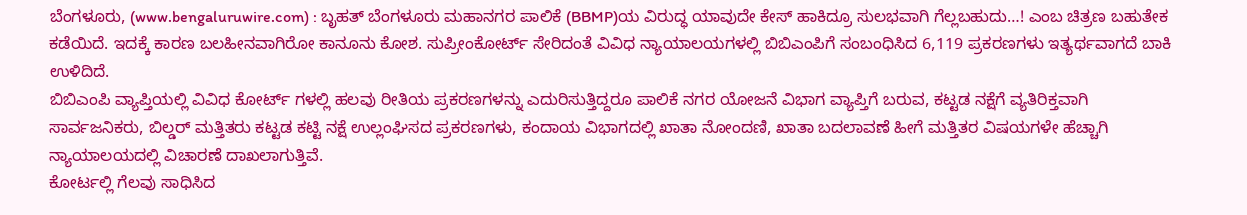ಬೆಂಗಳೂರು, (www.bengaluruwire.com) : ಬೃಹತ್ ಬೆಂಗಳೂರು ಮಹಾನಗರ ಪಾಲಿಕೆ (BBMP)ಯ ವಿರುದ್ಧ ಯಾವುದೇ ಕೇಸ್ ಹಾಕಿದ್ರೂ ಸುಲಭವಾಗಿ ಗೆಲ್ಲಬಹುದು…! ಎಂಬ ಚಿತ್ರಣ ಬಹುತೇಕ ಕಡೆಯಿದೆ. ಇದಕ್ಕೆ ಕಾರಣ ಬಲಹೀನವಾಗಿರೋ ಕಾನೂನು ಕೋಶ. ಸುಪ್ರೀಂಕೋರ್ಟ್ ಸೇರಿದಂತೆ ವಿವಿಧ ನ್ಯಾಯಾಲಯಗಳಲ್ಲಿ ಬಿಬಿಎಂಪಿಗೆ ಸಂಬಂಧಿಸಿದ 6,119 ಪ್ರಕರಣಗಳು ಇತ್ಯರ್ಥವಾಗದೆ ಬಾಕಿ ಉಳಿದಿದೆ.
ಬಿಬಿಎಂಪಿ ವ್ಯಾಪ್ತಿಯಲ್ಲಿ ವಿವಿಧ ಕೋರ್ಟ್ ಗಳಲ್ಲಿ ಹಲವು ರೀತಿಯ ಪ್ರಕರಣಗಳನ್ನು ಎದುರಿಸುತ್ತಿದ್ದರೂ ಪಾಲಿಕೆ ನಗರ ಯೋಜನೆ ವಿಭಾಗ ವ್ಯಾಪ್ತಿಗೆ ಬರುವ, ಕಟ್ಟಡ ನಕ್ಷೆಗೆ ವ್ಯತಿರಿಕ್ತವಾಗಿ ಸಾರ್ವಜನಿಕರು, ಬಿಲ್ಡರ್ ಮತ್ತಿತರು ಕಟ್ಟಡ ಕಟ್ಟಿ ನಕ್ಷೆ ಉಲ್ಲಂಘಿಸದ ಪ್ರಕರಣಗಳು, ಕಂದಾಯ ವಿಭಾಗದಲ್ಲಿ ಖಾತಾ ನೋಂದಣಿ, ಖಾತಾ ಬದಲಾವಣೆ ಹೀಗೆ ಮತ್ತಿತರ ವಿಷಯಗಳೇ ಹೆಚ್ಚಾಗಿ ನ್ಯಾಯಾಲಯದಲ್ಲಿ ವಿಚಾರಣೆ ದಾಖಲಾಗುತ್ತಿವೆ.
ಕೋರ್ಟಲ್ಲಿ ಗೆಲವು ಸಾಧಿಸಿದ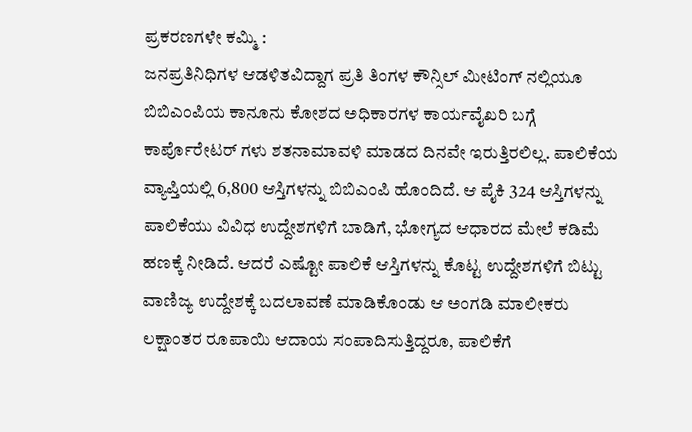ಪ್ರಕರಣಗಳೇ ಕಮ್ಮಿ :
ಜನಪ್ರತಿನಿಧಿಗಳ ಆಡಳಿತವಿದ್ದಾಗ ಪ್ರತಿ ತಿಂಗಳ ಕೌನ್ಸಿಲ್ ಮೀಟಿಂಗ್ ನಲ್ಲಿಯೂ ಬಿಬಿಎಂಪಿಯ ಕಾನೂನು ಕೋಶದ ಅಧಿಕಾರಗಳ ಕಾರ್ಯವೈಖರಿ ಬಗ್ಗೆ ಕಾರ್ಪೊರೇಟರ್ ಗಳು ಶತನಾಮಾವಳಿ ಮಾಡದ ದಿನವೇ ಇರುತ್ತಿರಲಿಲ್ಲ. ಪಾಲಿಕೆಯ ವ್ಯಾಪ್ತಿಯಲ್ಲಿ 6,800 ಆಸ್ತಿಗಳನ್ನು ಬಿಬಿಎಂಪಿ ಹೊಂದಿದೆ. ಆ ಪೈಕಿ 324 ಆಸ್ತಿಗಳನ್ನು ಪಾಲಿಕೆಯು ವಿವಿಧ ಉದ್ದೇಶಗಳಿಗೆ ಬಾಡಿಗೆ, ಭೋಗ್ಯದ ಆಧಾರದ ಮೇಲೆ ಕಡಿಮೆ ಹಣಕ್ಕೆ ನೀಡಿದೆ. ಆದರೆ ಎಷ್ಟೋ ಪಾಲಿಕೆ ಆಸ್ತಿಗಳನ್ನು ಕೊಟ್ಟ ಉದ್ದೇಶಗಳಿಗೆ ಬಿಟ್ಟು ವಾಣಿಜ್ಯ ಉದ್ದೇಶಕ್ಕೆ ಬದಲಾವಣೆ ಮಾಡಿಕೊಂಡು ಆ ಅಂಗಡಿ ಮಾಲೀಕರು ಲಕ್ಷಾಂತರ ರೂಪಾಯಿ ಆದಾಯ ಸಂಪಾದಿಸುತ್ತಿದ್ದರೂ, ಪಾಲಿಕೆಗೆ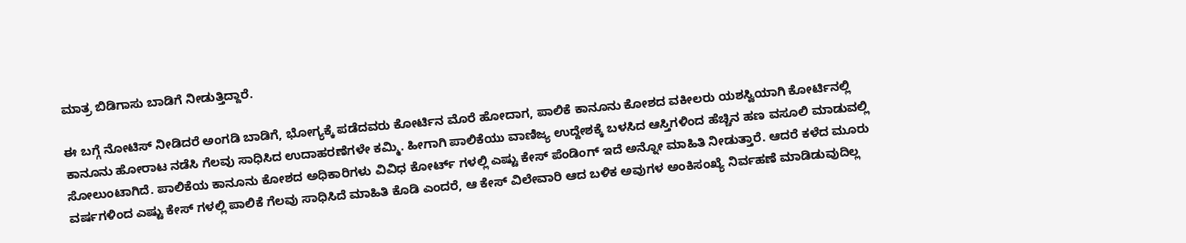ಮಾತ್ರ ಬಿಡಿಗಾಸು ಬಾಡಿಗೆ ನೀಡುತ್ತಿದ್ದಾರೆ.

ಈ ಬಗ್ಗೆ ನೋಟಿಸ್ ನೀಡಿದರೆ ಅಂಗಡಿ ಬಾಡಿಗೆ, ಭೋಗ್ಯಕ್ಕೆ ಪಡೆದವರು ಕೋರ್ಟಿನ ಮೊರೆ ಹೋದಾಗ, ಪಾಲಿಕೆ ಕಾನೂನು ಕೋಶದ ವಕೀಲರು ಯಶಸ್ವಿಯಾಗಿ ಕೋರ್ಟಿನಲ್ಲಿ ಕಾನೂನು ಹೋರಾಟ ನಡೆಸಿ ಗೆಲವು ಸಾಧಿಸಿದ ಉದಾಹರಣೆಗಳೇ ಕಮ್ಮಿ. ಹೀಗಾಗಿ ಪಾಲಿಕೆಯು ವಾಣಿಜ್ಯ ಉದ್ದೇಶಕ್ಕೆ ಬಳಸಿದ ಆಸ್ತಿಗಳಿಂದ ಹೆಚ್ಚಿನ ಹಣ ವಸೂಲಿ ಮಾಡುವಲ್ಲಿ ಸೋಲುಂಟಾಗಿದೆ. ಪಾಲಿಕೆಯ ಕಾನೂನು ಕೋಶದ ಅಧಿಕಾರಿಗಳು ವಿವಿಧ ಕೋರ್ಟ್ ಗಳಲ್ಲಿ ಎಷ್ಟು ಕೇಸ್ ಪೆಂಡಿಂಗ್ ಇದೆ ಅನ್ನೋ ಮಾಹಿತಿ ನೀಡುತ್ತಾರೆ. ಆದರೆ ಕಳೆದ ಮೂರು ವರ್ಷಗಳಿಂದ ಎಷ್ಟು ಕೇಸ್ ಗಳಲ್ಲಿ ಪಾಲಿಕೆ ಗೆಲವು ಸಾಧಿಸಿದೆ ಮಾಹಿತಿ ಕೊಡಿ ಎಂದರೆ, ಆ ಕೇಸ್ ವಿಲೇವಾರಿ ಆದ ಬಳಿಕ ಅವುಗಳ ಅಂಕಿಸಂಖ್ಯೆ ನಿರ್ವಹಣೆ ಮಾಡಿಡುವುದಿಲ್ಲ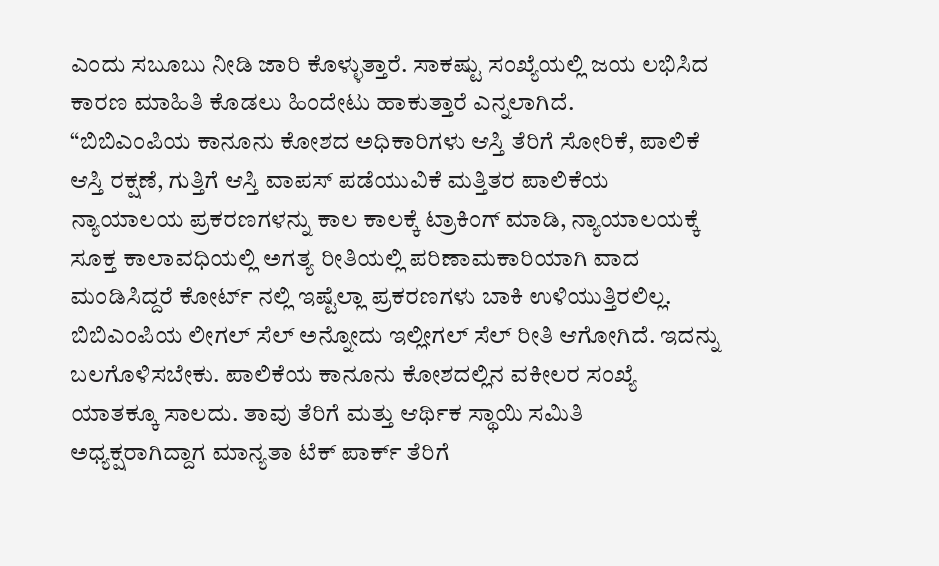ಎಂದು ಸಬೂಬು ನೀಡಿ ಜಾರಿ ಕೊಳ್ಳುತ್ತಾರೆ. ಸಾಕಷ್ಟು ಸಂಖ್ಯೆಯಲ್ಲಿ ಜಯ ಲಭಿಸಿದ ಕಾರಣ ಮಾಹಿತಿ ಕೊಡಲು ಹಿಂದೇಟು ಹಾಕುತ್ತಾರೆ ಎನ್ನಲಾಗಿದೆ.
“ಬಿಬಿಎಂಪಿಯ ಕಾನೂನು ಕೋಶದ ಅಧಿಕಾರಿಗಳು ಆಸ್ತಿ ತೆರಿಗೆ ಸೋರಿಕೆ, ಪಾಲಿಕೆ ಆಸ್ತಿ ರಕ್ಷಣೆ, ಗುತ್ತಿಗೆ ಆಸ್ತಿ ವಾಪಸ್ ಪಡೆಯುವಿಕೆ ಮತ್ತಿತರ ಪಾಲಿಕೆಯ ನ್ಯಾಯಾಲಯ ಪ್ರಕರಣಗಳನ್ನು ಕಾಲ ಕಾಲಕ್ಕೆ ಟ್ರಾಕಿಂಗ್ ಮಾಡಿ, ನ್ಯಾಯಾಲಯಕ್ಕೆ ಸೂಕ್ತ ಕಾಲಾವಧಿಯಲ್ಲಿ ಅಗತ್ಯ ರೀತಿಯಲ್ಲಿ ಪರಿಣಾಮಕಾರಿಯಾಗಿ ವಾದ ಮಂಡಿಸಿದ್ದರೆ ಕೋರ್ಟ್ ನಲ್ಲಿ ಇಷ್ಟೆಲ್ಲಾ ಪ್ರಕರಣಗಳು ಬಾಕಿ ಉಳಿಯುತ್ತಿರಲಿಲ್ಲ. ಬಿಬಿಎಂಪಿಯ ಲೀಗಲ್ ಸೆಲ್ ಅನ್ನೋದು ಇಲ್ಲೀಗಲ್ ಸೆಲ್ ರೀತಿ ಆಗೋಗಿದೆ. ಇದನ್ನು ಬಲಗೊಳಿಸಬೇಕು. ಪಾಲಿಕೆಯ ಕಾನೂನು ಕೋಶದಲ್ಲಿನ ವಕೀಲರ ಸಂಖ್ಯೆ ಯಾತಕ್ಕೂ ಸಾಲದು. ತಾವು ತೆರಿಗೆ ಮತ್ತು ಆರ್ಥಿಕ ಸ್ಥಾಯಿ ಸಮಿತಿ ಅಧ್ಯಕ್ಷರಾಗಿದ್ದಾಗ ಮಾನ್ಯತಾ ಟೆಕ್ ಪಾರ್ಕ್ ತೆರಿಗೆ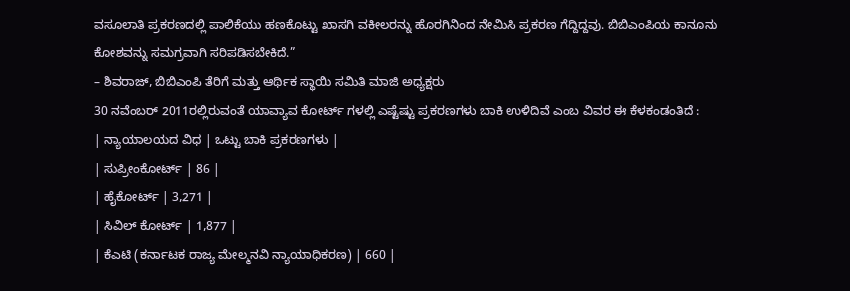ವಸೂಲಾತಿ ಪ್ರಕರಣದಲ್ಲಿ ಪಾಲಿಕೆಯು ಹಣಕೊಟ್ಟು ಖಾಸಗಿ ವಕೀಲರನ್ನು ಹೊರಗಿನಿಂದ ನೇಮಿಸಿ ಪ್ರಕರಣ ಗೆದ್ದಿದ್ದವು. ಬಿಬಿಎಂಪಿಯ ಕಾನೂನು ಕೋಶವನ್ನು ಸಮಗ್ರವಾಗಿ ಸರಿಪಡಿಸಬೇಕಿದೆ.”
– ಶಿವರಾಜ್, ಬಿಬಿಎಂಪಿ ತೆರಿಗೆ ಮತ್ತು ಆರ್ಥಿಕ ಸ್ಥಾಯಿ ಸಮಿತಿ ಮಾಜಿ ಅಧ್ಯಕ್ಷರು
30 ನವೆಂಬರ್ 2011ರಲ್ಲಿರುವಂತೆ ಯಾವ್ಯಾವ ಕೋರ್ಟ್ ಗಳಲ್ಲಿ ಎಷ್ಟೆಷ್ಟು ಪ್ರಕರಣಗಳು ಬಾಕಿ ಉಳಿದಿವೆ ಎಂಬ ವಿವರ ಈ ಕೆಳಕಂಡಂತಿದೆ :
| ನ್ಯಾಯಾಲಯದ ವಿಧ | ಒಟ್ಟು ಬಾಕಿ ಪ್ರಕರಣಗಳು |
| ಸುಪ್ರೀಂಕೋರ್ಟ್ | 86 |
| ಹೈಕೋರ್ಟ್ | 3,271 |
| ಸಿವಿಲ್ ಕೋರ್ಟ್ | 1,877 |
| ಕೆಎಟಿ (ಕರ್ನಾಟಕ ರಾಜ್ಯ ಮೇಲ್ಮನವಿ ನ್ಯಾಯಾಧಿಕರಣ) | 660 |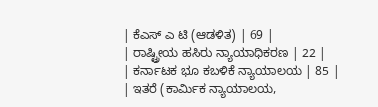| ಕೆಎಸ್ ಎ ಟಿ (ಆಡಳಿತ) | 69 |
| ರಾಷ್ಟ್ರೀಯ ಹಸಿರು ನ್ಯಾಯಾಧಿಕರಣ | 22 |
| ಕರ್ನಾಟಕ ಭೂ ಕಬಳಿಕೆ ನ್ಯಾಯಾಲಯ | 85 |
| ಇತರೆ (ಕಾರ್ಮಿಕ ನ್ಯಾಯಾಲಯ,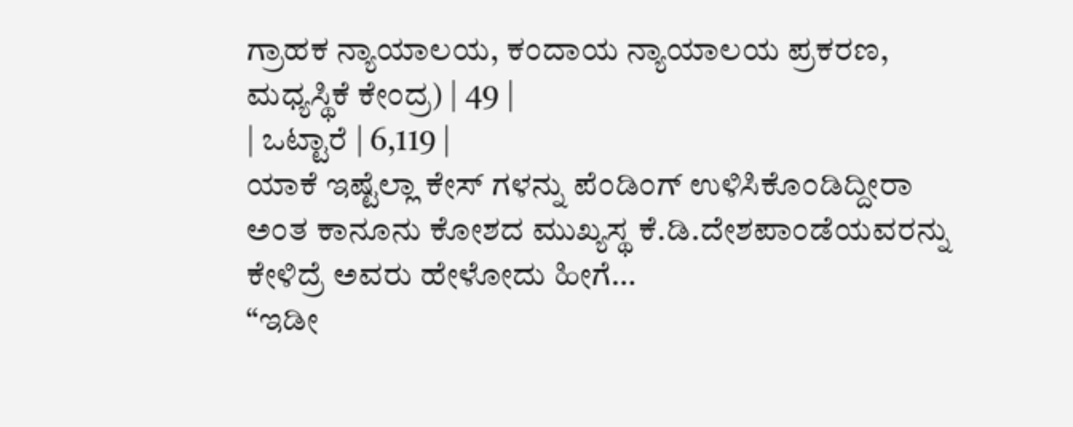ಗ್ರಾಹಕ ನ್ಯಾಯಾಲಯ, ಕಂದಾಯ ನ್ಯಾಯಾಲಯ ಪ್ರಕರಣ, ಮಧ್ಯಸ್ಥಿಕೆ ಕೇಂದ್ರ) | 49 |
| ಒಟ್ಟಾರೆ | 6,119 |
ಯಾಕೆ ಇಷ್ಟೆಲ್ಲಾ ಕೇಸ್ ಗಳನ್ನು ಪೆಂಡಿಂಗ್ ಉಳಿಸಿಕೊಂಡಿದ್ದೀರಾ ಅಂತ ಕಾನೂನು ಕೋಶದ ಮುಖ್ಯಸ್ಥ ಕೆ.ಡಿ.ದೇಶಪಾಂಡೆಯವರನ್ನು ಕೇಳಿದ್ರೆ ಅವರು ಹೇಳೋದು ಹೀಗೆ…
“ಇಡೀ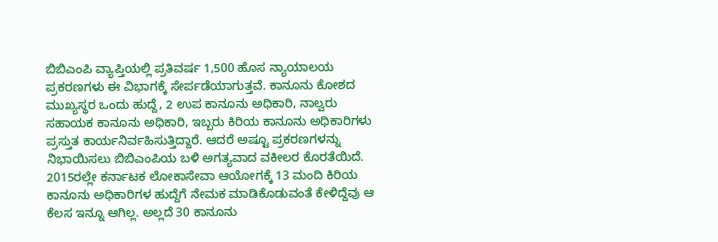ಬಿಬಿಎಂಪಿ ವ್ಯಾಪ್ತಿಯಲ್ಲಿ ಪ್ರತಿವರ್ಷ 1,500 ಹೊಸ ನ್ಯಾಯಾಲಯ ಪ್ರಕರಣಗಳು ಈ ವಿಭಾಗಕ್ಕೆ ಸೇರ್ಪಡೆಯಾಗುತ್ತವೆ. ಕಾನೂನು ಕೋಶದ ಮುಖ್ಯಸ್ಥರ ಒಂದು ಹುದ್ದೆ, 2 ಉಪ ಕಾನೂನು ಅಧಿಕಾರಿ, ನಾಲ್ವರು ಸಹಾಯಕ ಕಾನೂನು ಅಧಿಕಾರಿ, ಇಬ್ಬರು ಕಿರಿಯ ಕಾನೂನು ಅಧಿಕಾರಿಗಳು ಪ್ರಸ್ತುತ ಕಾರ್ಯನಿರ್ವಹಿಸುತ್ತಿದ್ದಾರೆ. ಆದರೆ ಅಷ್ಟೂ ಪ್ರಕರಣಗಳನ್ನು ನಿಭಾಯಿಸಲು ಬಿಬಿಎಂಪಿಯ ಬಳಿ ಅಗತ್ಯವಾದ ವಕೀಲರ ಕೊರತೆಯಿದೆ. 2015ರಲ್ಲೇ ಕರ್ನಾಟಕ ಲೋಕಾಸೇವಾ ಆಯೋಗಕ್ಕೆ 13 ಮಂದಿ ಕಿರಿಯ ಕಾನೂನು ಅಧಿಕಾರಿಗಳ ಹುದ್ದೆಗೆ ನೇಮಕ ಮಾಡಿಕೊಡುವಂತೆ ಕೇಳಿದ್ದೆವು ಆ ಕೆಲಸ ಇನ್ನೂ ಆಗಿಲ್ಲ. ಅಲ್ಲದೆ 30 ಕಾನೂನು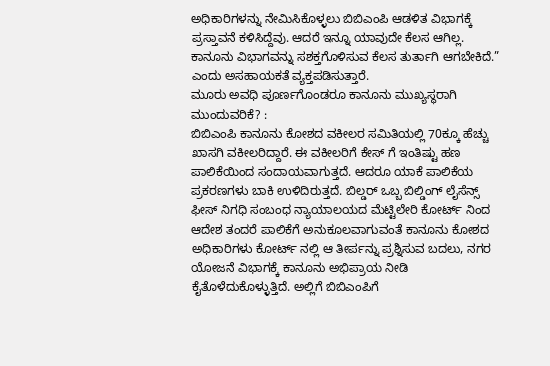ಅಧಿಕಾರಿಗಳನ್ನು ನೇಮಿಸಿಕೊಳ್ಳಲು ಬಿಬಿಎಂಪಿ ಆಡಳಿತ ವಿಭಾಗಕ್ಕೆ ಪ್ರಸ್ತಾವನೆ ಕಳಿಸಿದ್ದೆವು. ಆದರೆ ಇನ್ನೂ ಯಾವುದೇ ಕೆಲಸ ಆಗಿಲ್ಲ. ಕಾನೂನು ವಿಭಾಗವನ್ನು ಸಶಕ್ತಗೊಳಿಸುವ ಕೆಲಸ ತುರ್ತಾಗಿ ಆಗಬೇಕಿದೆ.” ಎಂದು ಅಸಹಾಯಕತೆ ವ್ಯಕ್ತಪಡಿಸುತ್ತಾರೆ.
ಮೂರು ಅವಧಿ ಪೂರ್ಣಗೊಂಡರೂ ಕಾನೂನು ಮುಖ್ಯಸ್ಥರಾಗಿ ಮುಂದುವರಿಕೆ? :
ಬಿಬಿಎಂಪಿ ಕಾನೂನು ಕೋಶದ ವಕೀಲರ ಸಮಿತಿಯಲ್ಲಿ 70ಕ್ಕೂ ಹೆಚ್ಚು ಖಾಸಗಿ ವಕೀಲರಿದ್ದಾರೆ. ಈ ವಕೀಲರಿಗೆ ಕೇಸ್ ಗೆ ಇಂತಿಷ್ಟು ಹಣ ಪಾಲಿಕೆಯಿಂದ ಸಂದಾಯವಾಗುತ್ತದೆ. ಆದರೂ ಯಾಕೆ ಪಾಲಿಕೆಯ ಪ್ರಕರಣಗಳು ಬಾಕಿ ಉಳಿದಿರುತ್ತದೆ. ಬಿಲ್ಡರ್ ಒಬ್ಬ ಬಿಲ್ಡಿಂಗ್ ಲೈಸೆನ್ಸ್ ಫೀಸ್ ನಿಗಧಿ ಸಂಬಂಧ ನ್ಯಾಯಾಲಯದ ಮೆಟ್ಟಿಲೇರಿ ಕೋರ್ಟ್ ನಿಂದ ಆದೇಶ ತಂದರೆ ಪಾಲಿಕೆಗೆ ಅನುಕೂಲವಾಗುವಂತೆ ಕಾನೂನು ಕೋಶದ ಅಧಿಕಾರಿಗಳು ಕೋರ್ಟ್ ನಲ್ಲಿ ಆ ತೀರ್ಪನ್ನು ಪ್ರಶ್ನಿಸುವ ಬದಲು, ನಗರ ಯೋಜನೆ ವಿಭಾಗಕ್ಕೆ ಕಾನೂನು ಅಭಿಪ್ರಾಯ ನೀಡಿ ಕೈತೊಳೆದುಕೊಳ್ಳುತ್ತಿದೆ. ಅಲ್ಲಿಗೆ ಬಿಬಿಎಂಪಿಗೆ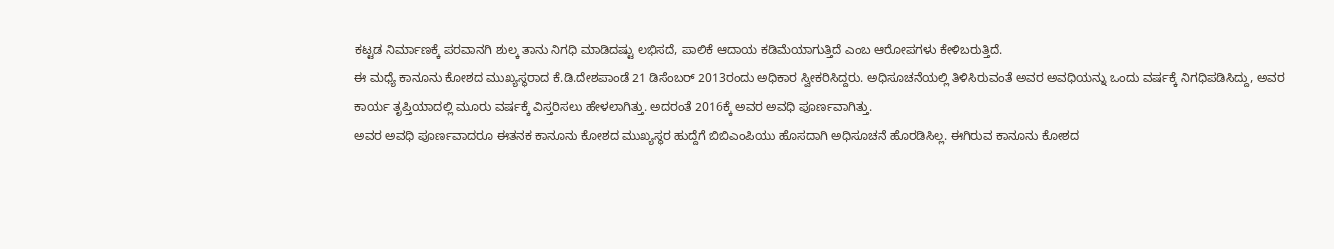ಕಟ್ಟಡ ನಿರ್ಮಾಣಕ್ಕೆ ಪರವಾನಗಿ ಶುಲ್ಕ ತಾನು ನಿಗಧಿ ಮಾಡಿದಷ್ಟು ಲಭಿಸದೆ, ಪಾಲಿಕೆ ಆದಾಯ ಕಡಿಮೆಯಾಗುತ್ತಿದೆ ಎಂಬ ಆರೋಪಗಳು ಕೇಳಿಬರುತ್ತಿದೆ.
ಈ ಮಧ್ಯೆ ಕಾನೂನು ಕೋಶದ ಮುಖ್ಯಸ್ಥರಾದ ಕೆ.ಡಿ.ದೇಶಪಾಂಡೆ 21 ಡಿಸೆಂಬರ್ 2013ರಂದು ಅಧಿಕಾರ ಸ್ವೀಕರಿಸಿದ್ದರು. ಅಧಿಸೂಚನೆಯಲ್ಲಿ ತಿಳಿಸಿರುವಂತೆ ಅವರ ಅವಧಿಯನ್ನು ಒಂದು ವರ್ಷಕ್ಕೆ ನಿಗಧಿಪಡಿಸಿದ್ದು, ಅವರ ಕಾರ್ಯ ತೃಪ್ತಿಯಾದಲ್ಲಿ ಮೂರು ವರ್ಷಕ್ಕೆ ವಿಸ್ತರಿಸಲು ಹೇಳಲಾಗಿತ್ತು. ಅದರಂತೆ 2016ಕ್ಕೆ ಅವರ ಅವಧಿ ಪೂರ್ಣವಾಗಿತ್ತು.
ಅವರ ಅವಧಿ ಪೂರ್ಣವಾದರೂ ಈತನಕ ಕಾನೂನು ಕೋಶದ ಮುಖ್ಯಸ್ಥರ ಹುದ್ದೆಗೆ ಬಿಬಿಎಂಪಿಯು ಹೊಸದಾಗಿ ಅಧಿಸೂಚನೆ ಹೊರಡಿಸಿಲ್ಲ. ಈಗಿರುವ ಕಾನೂನು ಕೋಶದ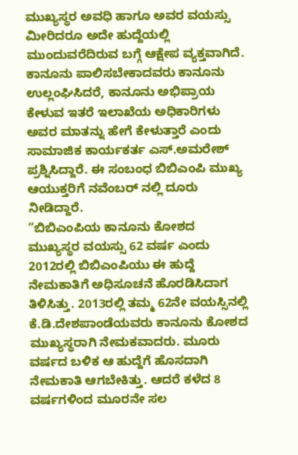ಮುಖ್ಯಸ್ಥರ ಅವಧಿ ಹಾಗೂ ಅವರ ವಯಸ್ಸು ಮೀರಿದರೂ ಅದೇ ಹುದ್ದೆಯಲ್ಲಿ ಮುಂದುವರೆದಿರುವ ಬಗ್ಗೆ ಆಕ್ಷೇಪ ವ್ಯಕ್ತವಾಗಿದೆ. ಕಾನೂನು ಪಾಲಿಸಬೇಕಾದವರು ಕಾನೂನು ಉಲ್ಲಂಘಿಸಿದರೆ, ಕಾನೂನು ಅಭಿಪ್ರಾಯ ಕೇಳುವ ಇತರೆ ಇಲಾಖೆಯ ಅಧಿಕಾರಿಗಳು ಅವರ ಮಾತನ್ನು ಹೇಗೆ ಕೇಳುತ್ತಾರೆ ಎಂದು ಸಾಮಾಜಿಕ ಕಾರ್ಯಕರ್ತ ಎಸ್.ಅಮರೇಶ್ ಪ್ರಶ್ನಿಸಿದ್ದಾರೆ. ಈ ಸಂಬಂಧ ಬಿಬಿಎಂಪಿ ಮುಖ್ಯ ಆಯುಕ್ತರಿಗೆ ನವೆಂಬರ್ ನಲ್ಲಿ ದೂರು ನೀಡಿದ್ದಾರೆ.
“ಬಿಬಿಎಂಪಿಯ ಕಾನೂನು ಕೋಶದ ಮುಖ್ಯಸ್ಥರ ವಯಸ್ಸು 62 ವರ್ಷ ಎಂದು 2012ರಲ್ಲಿ ಬಿಬಿಎಂಪಿಯು ಈ ಹುದ್ದೆ ನೇಮಕಾತಿಗೆ ಅಧಿಸೂಚನೆ ಹೊರಡಿಸಿದಾಗ ತಿಳಿಸಿತ್ತು. 2013ರಲ್ಲಿ ತಮ್ಮ 62ನೇ ವಯಸ್ಸಿನಲ್ಲಿ ಕೆ.ಡಿ.ದೇಶಪಾಂಡೆಯವರು ಕಾನೂನು ಕೋಶದ ಮುಖ್ಯಸ್ಥರಾಗಿ ನೇಮಕವಾದರು. ಮೂರು ವರ್ಷದ ಬಳಿಕ ಆ ಹುದ್ದೆಗೆ ಹೊಸದಾಗಿ ನೇಮಕಾತಿ ಆಗಬೇಕಿತ್ತು. ಆದರೆ ಕಳೆದ 8 ವರ್ಷಗಳಿಂದ ಮೂರನೇ ಸಲ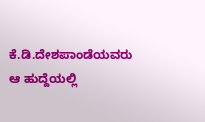ಕೆ.ಡಿ.ದೇಶಪಾಂಡೆಯವರು ಆ ಹುದ್ದೆಯಲ್ಲಿ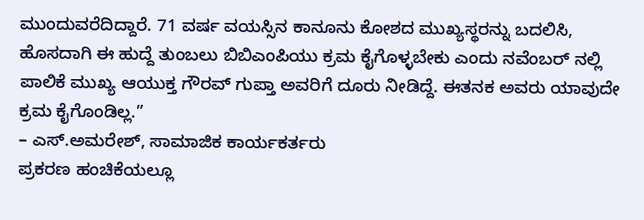ಮುಂದುವರೆದಿದ್ದಾರೆ. 71 ವರ್ಷ ವಯಸ್ಸಿನ ಕಾನೂನು ಕೋಶದ ಮುಖ್ಯಸ್ಥರನ್ನು ಬದಲಿಸಿ, ಹೊಸದಾಗಿ ಈ ಹುದ್ದೆ ತುಂಬಲು ಬಿಬಿಎಂಪಿಯು ಕ್ರಮ ಕೈಗೊಳ್ಳಬೇಕು ಎಂದು ನವೆಂಬರ್ ನಲ್ಲಿ ಪಾಲಿಕೆ ಮುಖ್ಯ ಆಯುಕ್ತ ಗೌರವ್ ಗುಪ್ತಾ ಅವರಿಗೆ ದೂರು ನೀಡಿದ್ದೆ. ಈತನಕ ಅವರು ಯಾವುದೇ ಕ್ರಮ ಕೈಗೊಂಡಿಲ್ಲ.”
– ಎಸ್.ಅಮರೇಶ್, ಸಾಮಾಜಿಕ ಕಾರ್ಯಕರ್ತರು
ಪ್ರಕರಣ ಹಂಚಿಕೆಯಲ್ಲೂ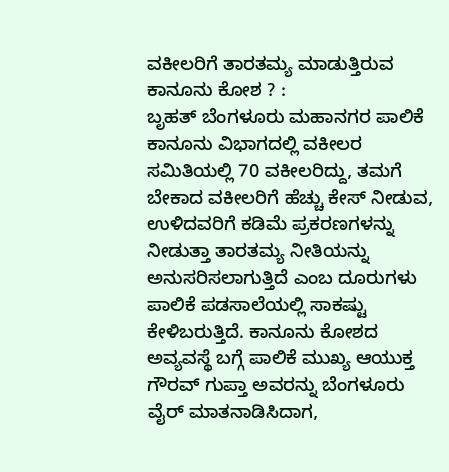ವಕೀಲರಿಗೆ ತಾರತಮ್ಯ ಮಾಡುತ್ತಿರುವ ಕಾನೂನು ಕೋಶ ? :
ಬೃಹತ್ ಬೆಂಗಳೂರು ಮಹಾನಗರ ಪಾಲಿಕೆ ಕಾನೂನು ವಿಭಾಗದಲ್ಲಿ ವಕೀಲರ ಸಮಿತಿಯಲ್ಲಿ 70 ವಕೀಲರಿದ್ದು, ತಮಗೆ ಬೇಕಾದ ವಕೀಲರಿಗೆ ಹೆಚ್ಚು ಕೇಸ್ ನೀಡುವ, ಉಳಿದವರಿಗೆ ಕಡಿಮೆ ಪ್ರಕರಣಗಳನ್ನು ನೀಡುತ್ತಾ ತಾರತಮ್ಯ ನೀತಿಯನ್ನು ಅನುಸರಿಸಲಾಗುತ್ತಿದೆ ಎಂಬ ದೂರುಗಳು ಪಾಲಿಕೆ ಪಡಸಾಲೆಯಲ್ಲಿ ಸಾಕಷ್ಟು ಕೇಳಿಬರುತ್ತಿದೆ. ಕಾನೂನು ಕೋಶದ ಅವ್ಯವಸ್ಥೆ ಬಗ್ಗೆ ಪಾಲಿಕೆ ಮುಖ್ಯ ಆಯುಕ್ತ ಗೌರವ್ ಗುಪ್ತಾ ಅವರನ್ನು ಬೆಂಗಳೂರು ವೈರ್ ಮಾತನಾಡಿಸಿದಾಗ,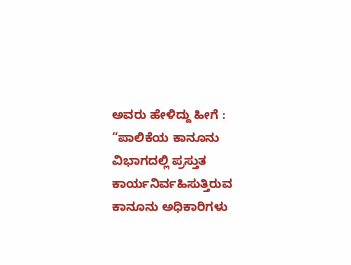ಅವರು ಹೇಳಿದ್ದು ಹೀಗೆ :
“ಪಾಲಿಕೆಯ ಕಾನೂನು ವಿಭಾಗದಲ್ಲಿ ಪ್ರಸ್ತುತ ಕಾರ್ಯನಿರ್ವಹಿಸುತ್ತಿರುವ ಕಾನೂನು ಅಧಿಕಾರಿಗಳು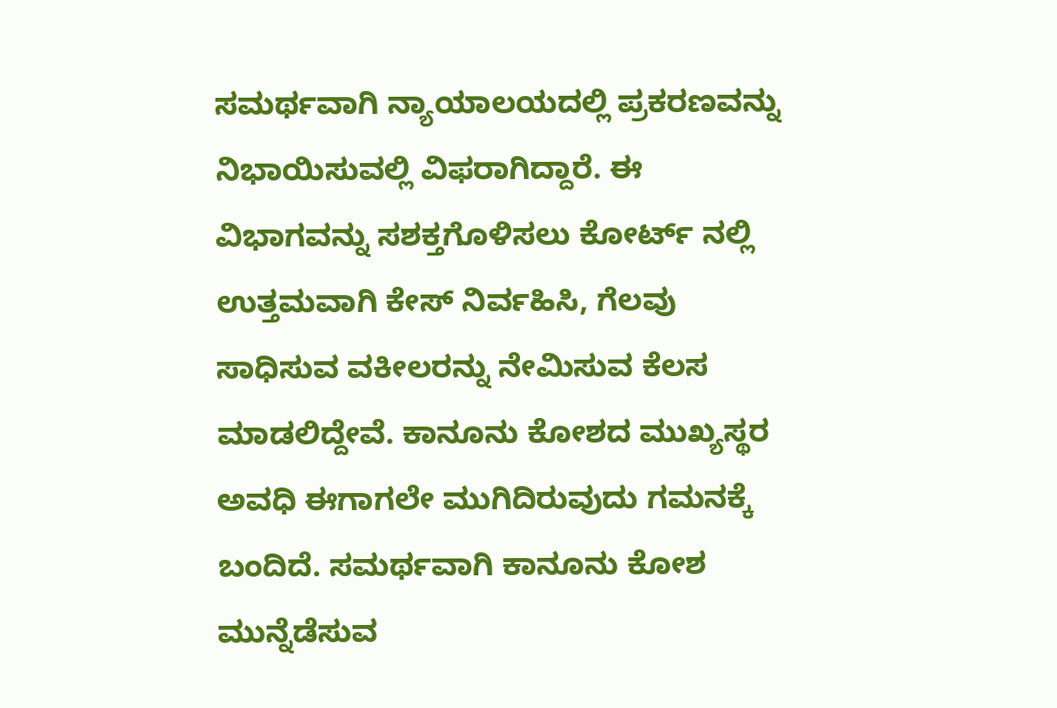ಸಮರ್ಥವಾಗಿ ನ್ಯಾಯಾಲಯದಲ್ಲಿ ಪ್ರಕರಣವನ್ನು ನಿಭಾಯಿಸುವಲ್ಲಿ ವಿಫರಾಗಿದ್ದಾರೆ. ಈ ವಿಭಾಗವನ್ನು ಸಶಕ್ತಗೊಳಿಸಲು ಕೋರ್ಟ್ ನಲ್ಲಿ ಉತ್ತಮವಾಗಿ ಕೇಸ್ ನಿರ್ವಹಿಸಿ, ಗೆಲವು ಸಾಧಿಸುವ ವಕೀಲರನ್ನು ನೇಮಿಸುವ ಕೆಲಸ ಮಾಡಲಿದ್ದೇವೆ. ಕಾನೂನು ಕೋಶದ ಮುಖ್ಯಸ್ಥರ ಅವಧಿ ಈಗಾಗಲೇ ಮುಗಿದಿರುವುದು ಗಮನಕ್ಕೆ ಬಂದಿದೆ. ಸಮರ್ಥವಾಗಿ ಕಾನೂನು ಕೋಶ ಮುನ್ನೆಡೆಸುವ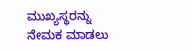ಮುಖ್ಯಸ್ಥರನ್ನು ನೇಮಕ ಮಾಡಲು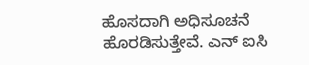ಹೊಸದಾಗಿ ಅಧಿಸೂಚನೆ ಹೊರಡಿಸುತ್ತೇವೆ. ಎನ್ ಐಸಿ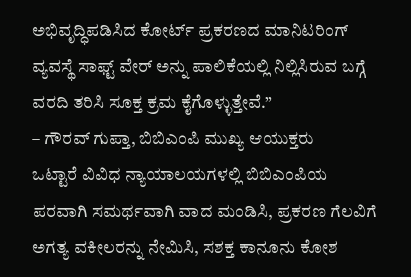ಅಭಿವೃದ್ಧಿಪಡಿಸಿದ ಕೋರ್ಟ್ ಪ್ರಕರಣದ ಮಾನಿಟರಿಂಗ್ ವ್ಯವಸ್ಥೆ ಸಾಫ್ಟ್ ವೇರ್ ಅನ್ನು ಪಾಲಿಕೆಯಲ್ಲಿ ನಿಲ್ಲಿಸಿರುವ ಬಗ್ಗೆ ವರದಿ ತರಿಸಿ ಸೂಕ್ತ ಕ್ರಮ ಕೈಗೊಳ್ಳುತ್ತೇವೆ.”
– ಗೌರವ್ ಗುಪ್ತಾ, ಬಿಬಿಎಂಪಿ ಮುಖ್ಯ ಆಯುಕ್ತರು
ಒಟ್ಟಾರೆ ವಿವಿಧ ನ್ಯಾಯಾಲಯಗಳಲ್ಲಿ ಬಿಬಿಎಂಪಿಯ ಪರವಾಗಿ ಸಮರ್ಥವಾಗಿ ವಾದ ಮಂಡಿಸಿ, ಪ್ರಕರಣ ಗೆಲವಿಗೆ ಅಗತ್ಯ ವಕೀಲರನ್ನು ನೇಮಿಸಿ, ಸಶಕ್ತ ಕಾನೂನು ಕೋಶ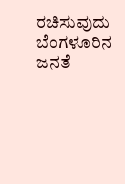ರಚಿಸುವುದು ಬೆಂಗಳೂರಿನ ಜನತೆ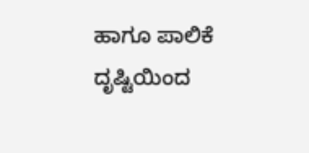ಹಾಗೂ ಪಾಲಿಕೆ ದೃಷ್ಟಿಯಿಂದ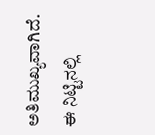ಅತಿಮುಖ್ಯವಾಗಿದೆ. ಈ ನಿಟ್ಟಿನಲ್ಲಿ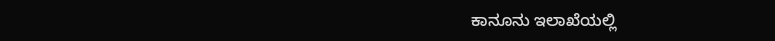ಕಾನೂನು ಇಲಾಖೆಯಲ್ಲಿ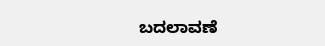ಬದಲಾವಣೆ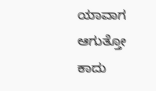ಯಾವಾಗ ಆಗುತ್ತೋ ಕಾದು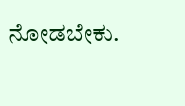ನೋಡಬೇಕು.